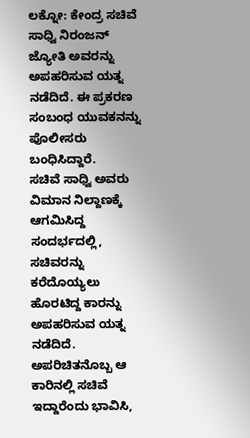ಲಕ್ನೋ: ಕೇಂದ್ರ ಸಚಿವೆ ಸಾಧ್ವಿ ನಿರಂಜನ್ ಜ್ಯೋತಿ ಅವರನ್ನು ಅಪಹರಿಸುವ ಯತ್ನ ನಡೆದಿದೆ. ಈ ಪ್ರಕರಣ ಸಂಬಂಧ ಯುವಕನನ್ನು ಪೊಲೀಸರು ಬಂಧಿಸಿದ್ದಾರೆ.
ಸಚಿವೆ ಸಾಧ್ವಿ ಅವರು ವಿಮಾನ ನಿಲ್ದಾಣಕ್ಕೆ ಆಗಮಿಸಿದ್ದ ಸಂದರ್ಭದಲ್ಲಿ, ಸಚಿವರನ್ನು ಕರೆದೊಯ್ಯಲು ಹೊರಟಿದ್ದ ಕಾರನ್ನು ಅಪಹರಿಸುವ ಯತ್ನ ನಡೆದಿದೆ. ಅಪರಿಚಿತನೊಬ್ಬ ಆ ಕಾರಿನಲ್ಲಿ ಸಚಿವೆ ಇದ್ದಾರೆಂದು ಭಾವಿಸಿ,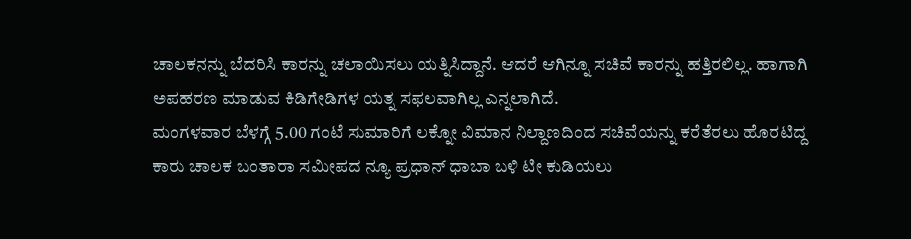ಚಾಲಕನನ್ನು ಬೆದರಿಸಿ ಕಾರನ್ನು ಚಲಾಯಿಸಲು ಯತ್ನಿಸಿದ್ದಾನೆ. ಆದರೆ ಆಗಿನ್ನೂ ಸಚಿವೆ ಕಾರನ್ನು ಹತ್ತಿರಲಿಲ್ಲ. ಹಾಗಾಗಿ ಅಪಹರಣ ಮಾಡುವ ಕಿಡಿಗೇಡಿಗಳ ಯತ್ನ ಸಫಲವಾಗಿಲ್ಲ ಎನ್ನಲಾಗಿದೆ.
ಮಂಗಳವಾರ ಬೆಳಗ್ಗೆ 5.00 ಗಂಟೆ ಸುಮಾರಿಗೆ ಲಕ್ನೋ ವಿಮಾನ ನಿಲ್ದಾಣದಿಂದ ಸಚಿವೆಯನ್ನು ಕರೆತೆರಲು ಹೊರಟಿದ್ದ ಕಾರು ಚಾಲಕ ಬಂತಾರಾ ಸಮೀಪದ ನ್ಯೂ ಪ್ರಧಾನ್ ಧಾಬಾ ಬಳಿ ಟೀ ಕುಡಿಯಲು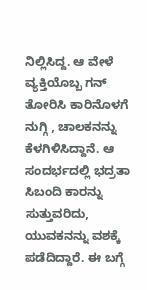ನಿಲ್ಲಿಸಿದ್ದ. ಆ ವೇಳೆ ವ್ಯಕ್ತಿಯೊಬ್ಬ ಗನ್ ತೋರಿಸಿ ಕಾರಿನೊಳಗೆ ನುಗ್ಗಿ , ಚಾಲಕನನ್ನು ಕೆಳಗಿಳಿಸಿದ್ದಾನೆ. ಆ ಸಂದರ್ಭದಲ್ಲಿ ಭದ್ರತಾ ಸಿಬಂದಿ ಕಾರನ್ನು ಸುತ್ತುವರಿದು, ಯುವಕನನ್ನು ವಶಕ್ಕೆ ಪಡೆದಿದ್ದಾರೆ. ಈ ಬಗ್ಗೆ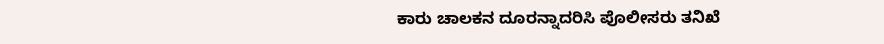ಕಾರು ಚಾಲಕನ ದೂರನ್ನಾದರಿಸಿ ಪೊಲೀಸರು ತನಿಖೆ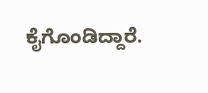ಕೈಗೊಂಡಿದ್ದಾರೆ.